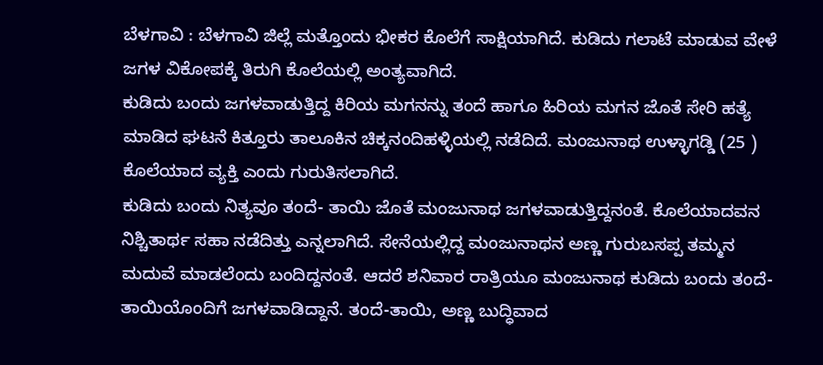ಬೆಳಗಾವಿ : ಬೆಳಗಾವಿ ಜಿಲ್ಲೆ ಮತ್ತೊಂದು ಭೀಕರ ಕೊಲೆಗೆ ಸಾಕ್ಷಿಯಾಗಿದೆ. ಕುಡಿದು ಗಲಾಟೆ ಮಾಡುವ ವೇಳೆ ಜಗಳ ವಿಕೋಪಕ್ಕೆ ತಿರುಗಿ ಕೊಲೆಯಲ್ಲಿ ಅಂತ್ಯವಾಗಿದೆ.
ಕುಡಿದು ಬಂದು ಜಗಳವಾಡುತ್ತಿದ್ದ ಕಿರಿಯ ಮಗನನ್ನು ತಂದೆ ಹಾಗೂ ಹಿರಿಯ ಮಗನ ಜೊತೆ ಸೇರಿ ಹತ್ಯೆ ಮಾಡಿದ ಘಟನೆ ಕಿತ್ತೂರು ತಾಲೂಕಿನ ಚಿಕ್ಕನಂದಿಹಳ್ಳಿಯಲ್ಲಿ ನಡೆದಿದೆ. ಮಂಜುನಾಥ ಉಳ್ಳಾಗಡ್ಡಿ (25 ) ಕೊಲೆಯಾದ ವ್ಯಕ್ತಿ ಎಂದು ಗುರುತಿಸಲಾಗಿದೆ.
ಕುಡಿದು ಬಂದು ನಿತ್ಯವೂ ತಂದೆ- ತಾಯಿ ಜೊತೆ ಮಂಜುನಾಥ ಜಗಳವಾಡುತ್ತಿದ್ದನಂತೆ. ಕೊಲೆಯಾದವನ ನಿಶ್ಚಿತಾರ್ಥ ಸಹಾ ನಡೆದಿತ್ತು ಎನ್ನಲಾಗಿದೆ. ಸೇನೆಯಲ್ಲಿದ್ದ ಮಂಜುನಾಥನ ಅಣ್ಣ ಗುರುಬಸಪ್ಪ ತಮ್ಮನ ಮದುವೆ ಮಾಡಲೆಂದು ಬಂದಿದ್ದನಂತೆ. ಆದರೆ ಶನಿವಾರ ರಾತ್ರಿಯೂ ಮಂಜುನಾಥ ಕುಡಿದು ಬಂದು ತಂದೆ-ತಾಯಿಯೊಂದಿಗೆ ಜಗಳವಾಡಿದ್ದಾನೆ. ತಂದೆ-ತಾಯಿ, ಅಣ್ಣ ಬುದ್ಧಿವಾದ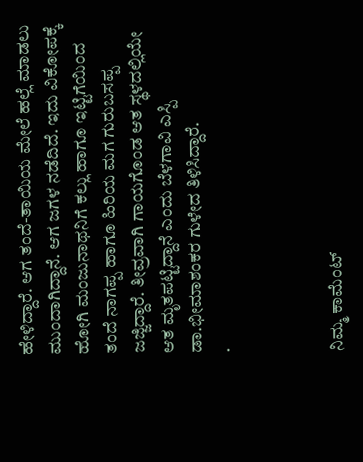ಹೇಳಿದ್ದಾರೆ. ಆಗ ತಂದೆ-ತಾಯಿಯ ಮೇಲೆ ಹಲ್ಲೆ ಮಾಡಲು ಮುಂದಾಗಿದ್ದಾನೆ. ಆಗ ಜಗಳ ನಡೆದಿದೆ. ಇದು ವಿಕೋಪಕ್ಕೆ ಹೋಗಿ ಮಂಜುನಾಥನಿಗೆ ಕಲ್ಲು ಹಾಗೂ ಇಟ್ಟಿಗೆಯಿಂದ ತಂದೆ ನಾಗಪ್ಪ ಹಾಗೂ ಹಿರಿಯ ಮಗ ಗುರುಬಸಪ್ಪ ಜಜ್ಜಿದ್ದಾರೆ. ತೀವ್ರವಾಗಿ ಗಾಯಗೊಂಡ ಆತ ಸ್ಥಳದಲ್ಲಿಯೇ ಆತ ಮೃತಪಟ್ಟಿದ್ದಾನೆ ಎಂದು ಬೆಳಗಾವಿ ಎಸ್ಪಿ ಡಾ.ಭೀಮಾಶಂಕರ ಗುಳೇದ ತಿಳಿಸಿದ್ದಾರೆ.
.



ನಿಮ್ಮ ಕಾಮೆಂಟ್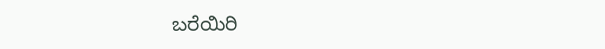ಬರೆಯಿರಿ